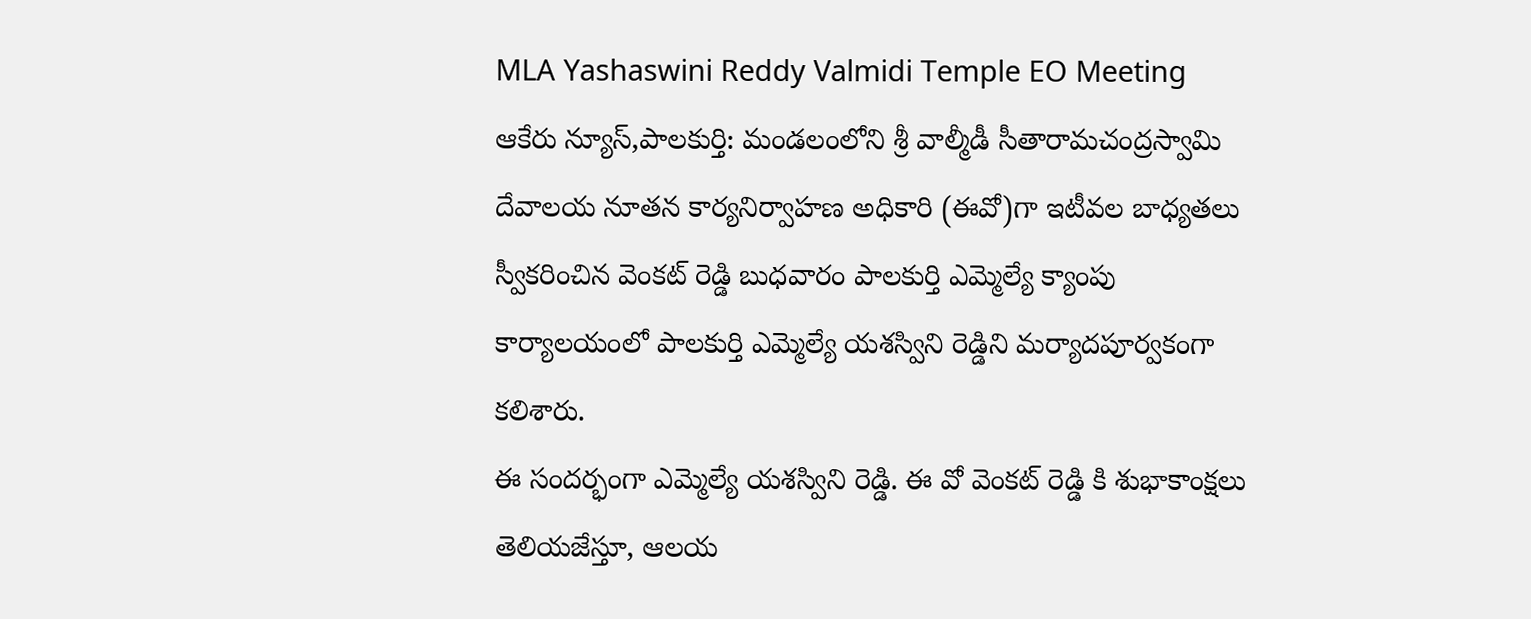MLA Yashaswini Reddy Valmidi Temple EO Meeting
ఆకేరు న్యూస్,పాలకుర్తి: మండలంలోని శ్రీ వాల్మీడీ సీతారామచంద్రస్వామి దేవాలయ నూతన కార్యనిర్వాహణ అధికారి (ఈవో)గా ఇటీవల బాధ్యతలు స్వీకరించిన వెంకట్ రెడ్డి బుధవారం పాలకుర్తి ఎమ్మెల్యే క్యాంపు కార్యాలయంలో పాలకుర్తి ఎమ్మెల్యే యశస్విని రెడ్డిని మర్యాదపూర్వకంగా కలిశారు.
ఈ సందర్భంగా ఎమ్మెల్యే యశస్విని రెడ్డి. ఈ వో వెంకట్ రెడ్డి కి శుభాకాంక్షలు తెలియజేస్తూ, ఆలయ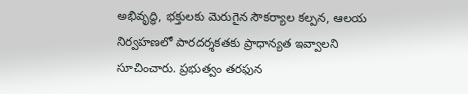అభివృద్ధి, భక్తులకు మెరుగైన సౌకర్యాల కల్పన, ఆలయ నిర్వహణలో పారదర్శకతకు ప్రాధాన్యత ఇవ్వాలని సూచించారు. ప్రభుత్వం తరఫున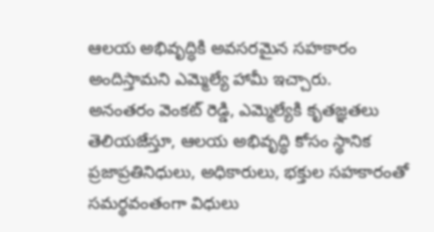ఆలయ అభివృద్ధికి అవసరమైన సహకారం అందిస్తామని ఎమ్మెల్యే హామీ ఇచ్చారు.
అనంతరం వెంకట్ రెడ్డి, ఎమ్మెల్యేకి కృతజ్ఞతలు తెలియజేస్తూ, ఆలయ అభివృద్ధి కోసం స్థానిక ప్రజాప్రతినిధులు, అధికారులు, భక్తుల సహకారంతో సమర్థవంతంగా విధులు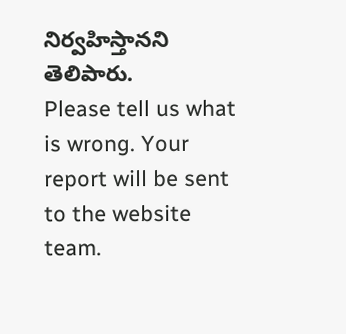నిర్వహిస్తానని తెలిపారు.
Please tell us what is wrong. Your report will be sent to the website team.